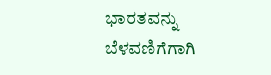ಭಾರತವನ್ನು ಬೆಳವಣಿಗೆಗಾಗಿ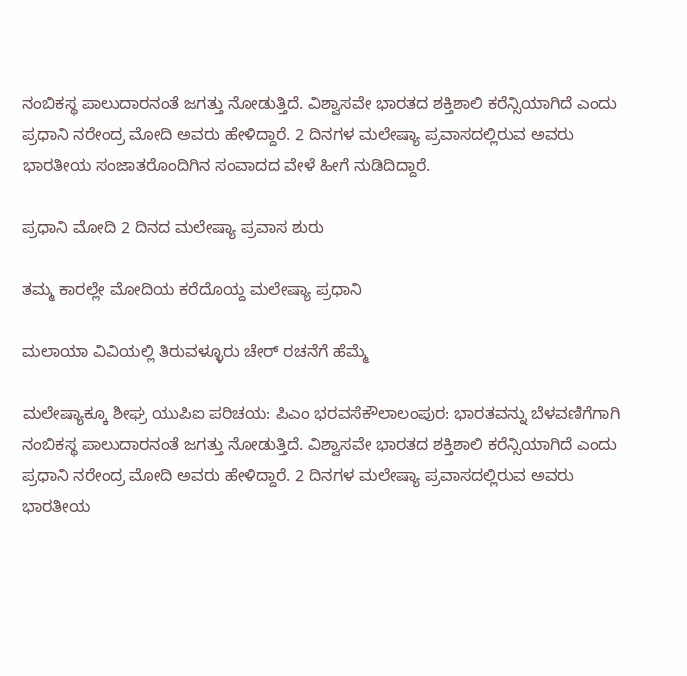ನಂಬಿಕಸ್ಥ ಪಾಲುದಾರನಂತೆ ಜಗತ್ತು ನೋಡುತ್ತಿದೆ. ವಿಶ್ವಾಸವೇ ಭಾರತದ ಶಕ್ತಿಶಾಲಿ ಕರೆನ್ಸಿಯಾಗಿದೆ ಎಂದು ಪ್ರಧಾನಿ ನರೇಂದ್ರ ಮೋದಿ ಅವರು ಹೇಳಿದ್ದಾರೆ. 2 ದಿನಗಳ ಮಲೇಷ್ಯಾ ಪ್ರವಾಸದಲ್ಲಿರುವ ಅವರು ಭಾರತೀಯ ಸಂಜಾತರೊಂದಿಗಿನ ಸಂವಾದದ ವೇಳೆ ಹೀಗೆ ನುಡಿದಿದ್ದಾರೆ.

ಪ್ರಧಾನಿ ಮೋದಿ 2 ದಿನದ ಮಲೇಷ್ಯಾ ಪ್ರವಾಸ ಶುರು

ತಮ್ಮ ಕಾರಲ್ಲೇ ಮೋದಿಯ ಕರೆದೊಯ್ದ ಮಲೇಷ್ಯಾ ಪ್ರಧಾನಿ

ಮಲಾಯಾ ವಿವಿಯಲ್ಲಿ ತಿರುವಳ್ಳೂರು ಚೇರ್‌ ರಚನೆಗೆ ಹೆಮ್ಮೆ

ಮಲೇಷ್ಯಾಕ್ಕೂ ಶೀಘ್ರ ಯುಪಿಐ ಪರಿಚಯ: ಪಿಎಂ ಭರವಸೆಕೌಲಾಲಂಪುರ: ಭಾರತವನ್ನು ಬೆಳವಣಿಗೆಗಾಗಿ ನಂಬಿಕಸ್ಥ ಪಾಲುದಾರನಂತೆ ಜಗತ್ತು ನೋಡುತ್ತಿದೆ. ವಿಶ್ವಾಸವೇ ಭಾರತದ ಶಕ್ತಿಶಾಲಿ ಕರೆನ್ಸಿಯಾಗಿದೆ ಎಂದು ಪ್ರಧಾನಿ ನರೇಂದ್ರ ಮೋದಿ ಅವರು ಹೇಳಿದ್ದಾರೆ. 2 ದಿನಗಳ ಮಲೇಷ್ಯಾ ಪ್ರವಾಸದಲ್ಲಿರುವ ಅವರು ಭಾರತೀಯ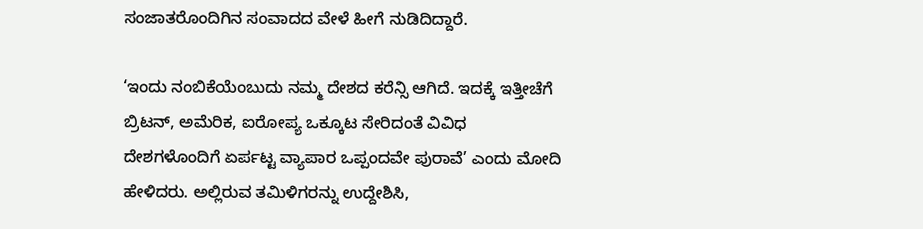ಸಂಜಾತರೊಂದಿಗಿನ ಸಂವಾದದ ವೇಳೆ ಹೀಗೆ ನುಡಿದಿದ್ದಾರೆ.

‘ಇಂದು ನಂಬಿಕೆಯೆಂಬುದು ನಮ್ಮ ದೇಶದ ಕರೆನ್ಸಿ ಆಗಿದೆ. ಇದಕ್ಕೆ ಇತ್ತೀಚೆಗೆ ಬ್ರಿಟನ್‌, ಅಮೆರಿಕ, ಐರೋಪ್ಯ ಒಕ್ಕೂಟ ಸೇರಿದಂತೆ ವಿವಿಧ ದೇಶಗಳೊಂದಿಗೆ ಏರ್ಪಟ್ಟ ವ್ಯಾಪಾರ ಒಪ್ಪಂದವೇ ಪುರಾವೆ’ ಎಂದು ಮೋದಿ ಹೇಳಿದರು. ಅಲ್ಲಿರುವ ತಮಿಳಿಗರನ್ನು ಉದ್ದೇಶಿಸಿ,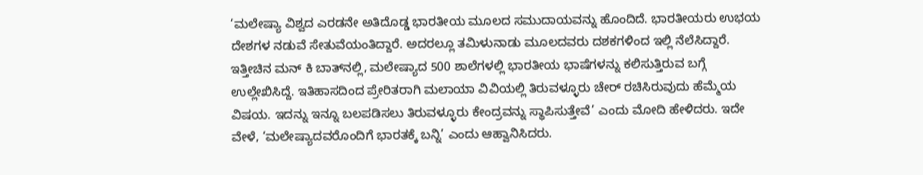‘ಮಲೇಷ್ಯಾ ವಿಶ್ವದ ಎರಡನೇ ಅತಿದೊಡ್ಡ ಭಾರತೀಯ ಮೂಲದ ಸಮುದಾಯವನ್ನು ಹೊಂದಿದೆ. ಭಾರತೀಯರು ಉಭಯ ದೇಶಗಳ ನಡುವೆ ಸೇತುವೆಯಂತಿದ್ದಾರೆ. ಅದರಲ್ಲೂ ತಮಿಳುನಾಡು ಮೂಲದವರು ದಶಕಗಳಿಂದ ಇಲ್ಲಿ ನೆಲೆಸಿದ್ದಾರೆ. ಇತ್ತೀಚಿನ ಮನ್‌ ಕಿ ಬಾತ್‌ನಲ್ಲಿ, ಮಲೇಷ್ಯಾದ 500 ಶಾಲೆಗಳಲ್ಲಿ ಭಾರತೀಯ ಭಾಷೆಗಳನ್ನು ಕಲಿಸುತ್ತಿರುವ ಬಗ್ಗೆ ಉಲ್ಲೇಖಿಸಿದ್ದೆ. ಇತಿಹಾಸದಿಂದ ಪ್ರೇರಿತರಾಗಿ ಮಲಾಯಾ ವಿವಿಯಲ್ಲಿ ತಿರುವಳ್ಳೂರು ಚೇರ್‌ ರಚಿಸಿರುವುದು ಹೆಮ್ಮೆಯ ವಿಷಯ. ಇದನ್ನು ಇನ್ನೂ ಬಲಪಡಿಸಲು ತಿರುವಳ್ಳೂರು ಕೇಂದ್ರವನ್ನು ಸ್ಥಾಪಿಸುತ್ತೇವೆ’ ಎಂದು ಮೋದಿ ಹೇಳಿದರು. ಇದೇ ವೇಳೆ, ‘ಮಲೇಷ್ಯಾದವರೊಂದಿಗೆ ಭಾರತಕ್ಕೆ ಬನ್ನಿ’ ಎಂದು ಆಹ್ವಾನಿಸಿದರು.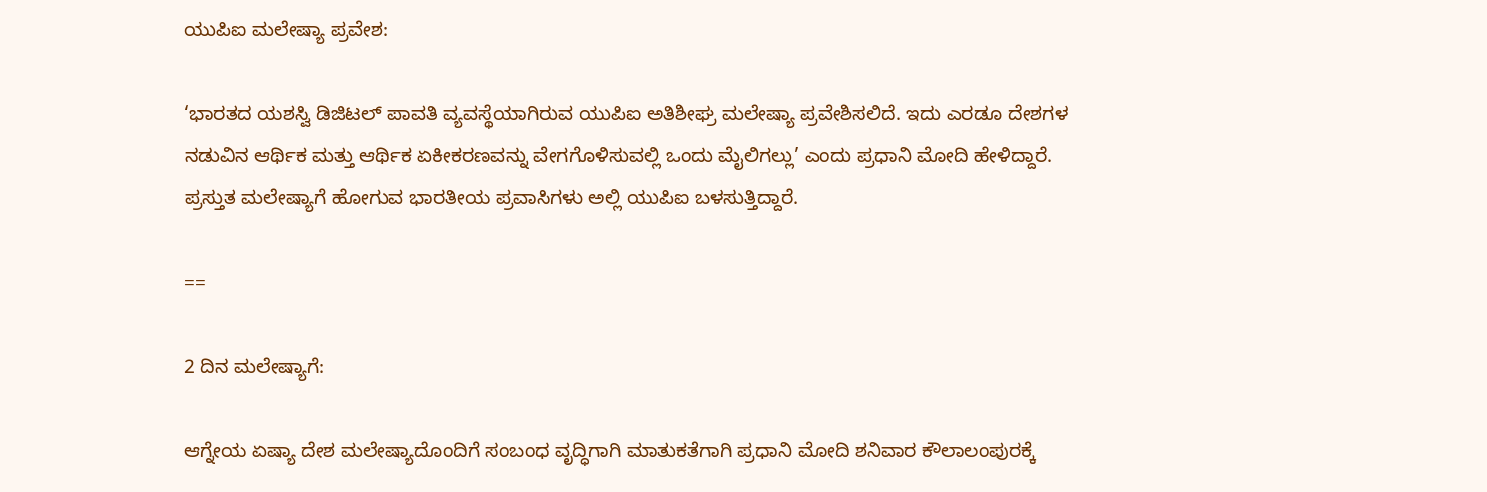ಯುಪಿಐ ಮಲೇಷ್ಯಾ ಪ್ರವೇಶ:

‘ಭಾರತದ ಯಶಸ್ವಿ ಡಿಜಿಟಲ್‌ ಪಾವತಿ ವ್ಯವಸ್ಥೆಯಾಗಿರುವ ಯುಪಿಐ ಅತಿಶೀಘ್ರ ಮಲೇಷ್ಯಾ ಪ್ರವೇಶಿಸಲಿದೆ. ಇದು ಎರಡೂ ದೇಶಗಳ ನಡುವಿನ ಆರ್ಥಿಕ ಮತ್ತು ಆರ್ಥಿಕ ಏಕೀಕರಣವನ್ನು ವೇಗಗೊಳಿಸುವಲ್ಲಿ ಒಂದು ಮೈಲಿಗಲ್ಲು’ ಎಂದು ಪ್ರಧಾನಿ ಮೋದಿ ಹೇಳಿದ್ದಾರೆ. ಪ್ರಸ್ತುತ ಮಲೇಷ್ಯಾಗೆ ಹೋಗುವ ಭಾರತೀಯ ಪ್ರವಾಸಿಗಳು ಅಲ್ಲಿ ಯುಪಿಐ ಬಳಸುತ್ತಿದ್ದಾರೆ.

==

2 ದಿನ ಮಲೇಷ್ಯಾಗೆ:

ಆಗ್ನೇಯ ಏಷ್ಯಾ ದೇಶ ಮಲೇಷ್ಯಾದೊಂದಿಗೆ ಸಂಬಂಧ ವೃದ್ಧಿಗಾಗಿ ಮಾತುಕತೆಗಾಗಿ ಪ್ರಧಾನಿ ಮೋದಿ ಶನಿವಾರ ಕೌಲಾಲಂಪುರಕ್ಕೆ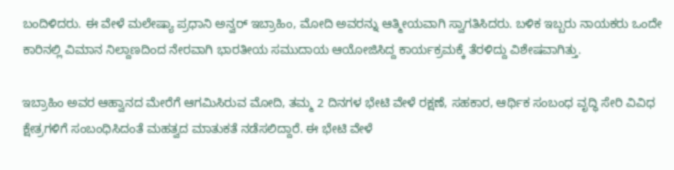ಬಂದಿಳಿದರು. ಈ ವೇಳೆ ಮಲೇಷ್ಯಾ ಪ್ರಧಾನಿ ಅನ್ವರ್‌ ಇಬ್ರಾಹಿಂ, ಮೋದಿ ಅವರನ್ನು ಆತ್ಮೀಯವಾಗಿ ಸ್ವಾಗತಿಸಿದರು. ಬಳಿಕ ಇಬ್ಬರು ನಾಯಕರು ಒಂದೇ ಕಾರಿನಲ್ಲಿ ವಿಮಾನ ನಿಲ್ದಾಣದಿಂದ ನೇರವಾಗಿ ಭಾರತೀಯ ಸಮುದಾಯ ಆಯೋಜಿಸಿದ್ದ ಕಾರ್ಯಕ್ರಮಕ್ಕೆ ತೆರಳಿದ್ದು ವಿಶೇಷವಾಗಿತ್ತು.

ಇಬ್ರಾಹಿಂ ಅವರ ಆಹ್ವಾನದ ಮೇರೆಗೆ ಆಗಮಿಸಿರುವ ಮೋದಿ, ತಮ್ಮ 2 ದಿನಗಳ ಭೇಟಿ ವೇಳೆ ರಕ್ಷಣೆ, ಸಹಕಾರ, ಆರ್ಥಿಕ ಸಂಬಂಧ ವೃದ್ಧಿ ಸೇರಿ ವಿವಿಧ ಕ್ಷೇತ್ರಗಳಿಗೆ ಸಂಬಂಧಿಸಿದಂತೆ ಮಹತ್ವದ ಮಾತುಕತೆ ನಡೆಸಲಿದ್ದಾರೆ. ಈ ಭೇಟಿ ವೇಳೆ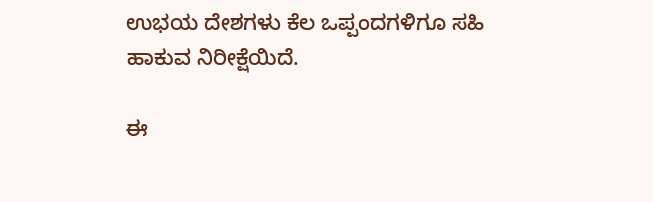ಉಭಯ ದೇಶಗಳು ಕೆಲ ಒಪ್ಪಂದಗಳಿಗೂ ಸಹಿ ಹಾಕುವ ನಿರೀಕ್ಷೆಯಿದೆ.

ಈ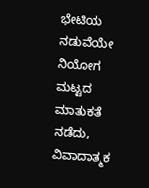ಭೇಟಿಯ ನಡುವೆಯೇ ನಿಯೋಗ ಮಟ್ಟದ ಮಾತುಕತೆ ನಡೆದು, ವಿವಾದಾತ್ಮಕ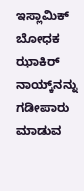ಇಸ್ಲಾಮಿಕ್ ಬೋಧಕ ಝಾಕಿರ್‌ ನಾಯ್ಕ್‌ನನ್ನು ಗಡೀಪಾರು ಮಾಡುವ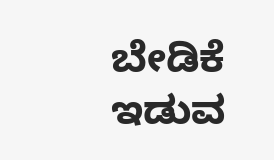ಬೇಡಿಕೆ ಇಡುವ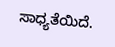ಸಾಧ್ಯತೆಯಿದೆ.